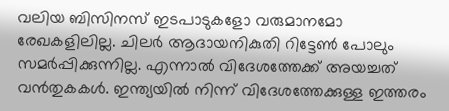വലിയ ബിസിനസ് ഇടപാടുകളോ വരുമാനമോ രേഖകളിലില്ല. ചിലർ ആദായനികുതി റിട്ടേൺ പോലും സമർപ്പിക്കുന്നില്ല. എന്നാൽ വിദേശത്തേക്ക് അയച്ചത് വൻതുകകൾ. ഇന്ത്യയിൽ നിന്ന് വിദേശത്തേക്കുള്ള ഇത്തരം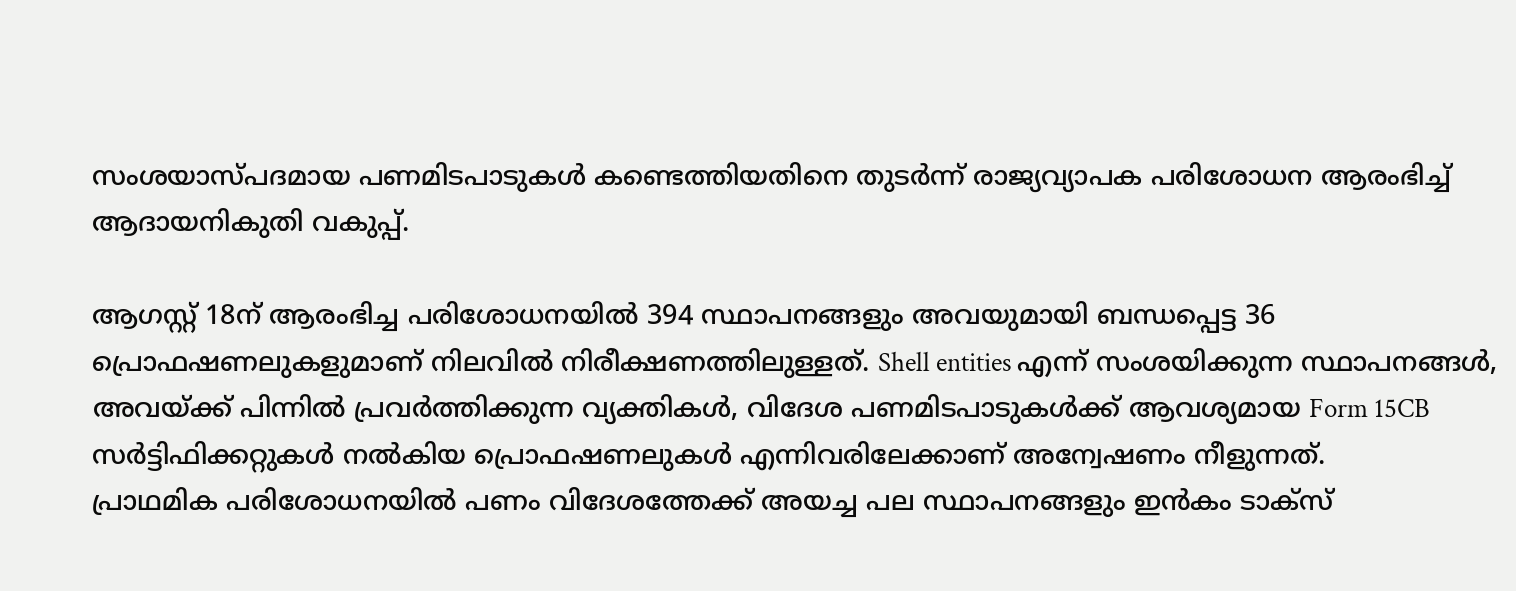സംശയാസ്പദമായ പണമിടപാടുകൾ കണ്ടെത്തിയതിനെ തുടർന്ന് രാജ്യവ്യാപക പരിശോധന ആരംഭിച്ച് ആദായനികുതി വകുപ്പ്.

ആഗസ്റ്റ് 18ന് ആരംഭിച്ച പരിശോധനയിൽ 394 സ്ഥാപനങ്ങളും അവയുമായി ബന്ധപ്പെട്ട 36 പ്രൊഫഷണലുകളുമാണ് നിലവിൽ നിരീക്ഷണത്തിലുള്ളത്. Shell entities എന്ന് സംശയിക്കുന്ന സ്ഥാപനങ്ങൾ, അവയ്ക്ക് പിന്നിൽ പ്രവർത്തിക്കുന്ന വ്യക്തികൾ, വിദേശ പണമിടപാടുകൾക്ക് ആവശ്യമായ Form 15CB സർട്ടിഫിക്കറ്റുകൾ നൽകിയ പ്രൊഫഷണലുകൾ എന്നിവരിലേക്കാണ് അന്വേഷണം നീളുന്നത്.
പ്രാഥമിക പരിശോധനയിൽ പണം വിദേശത്തേക്ക് അയച്ച പല സ്ഥാപനങ്ങളും ഇൻകം ടാക്സ്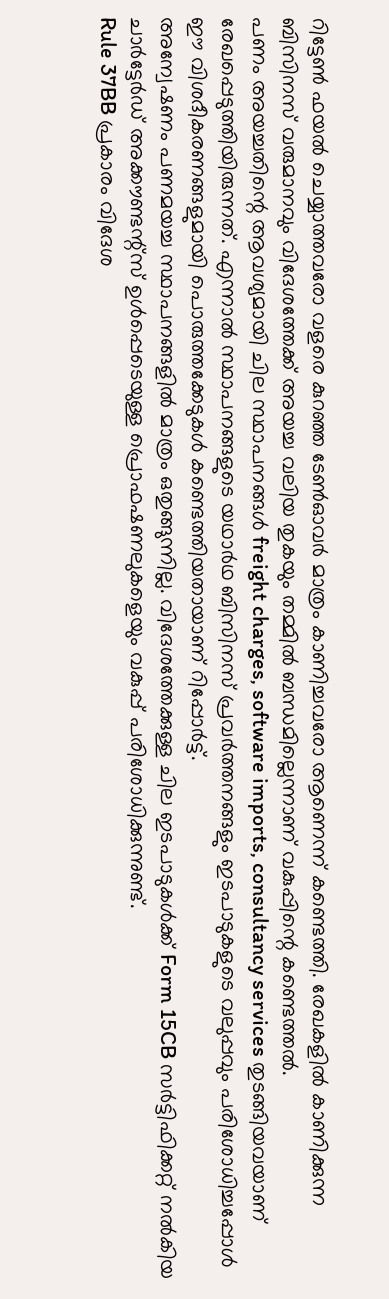റിട്ടേൺ ഫയൽ ചെയ്യാത്തവരോ വളരെ കുറഞ്ഞ ടേൺഓവർ മാത്രം കാണിച്ചവരോ ആണെന്ന് കണ്ടെത്തി. രേഖകളിൽ കാണിക്കുന്ന ബിസിനസ് വരുമാനവും വിദേശത്തേക്ക് അയച്ച വലിയ തുകയും തമ്മിൽ ബന്ധമില്ലെന്നാണ് വകുപ്പിന്റെ കണ്ടെത്തൽ.
പണം അയച്ചതിന്റെ ആവശ്യമായി ചില സ്ഥാപനങ്ങൾ freight charges, software imports, consultancy services തുടങ്ങിയവയാണ് രേഖപ്പെടുത്തിയിരുന്നത്. എന്നാൽ സ്ഥാപനങ്ങളുടെ യഥാർഥ ബിസിനസ് പ്രവർത്തനങ്ങളും ഇടപാടുകളുടെ വലുപ്പവും പരിശോധിച്ചപ്പോൾ ഈ വിശദീകരണങ്ങളുമായി പൊരുത്തക്കേടുകൾ കണ്ടെത്തിയതായാണ് റിപ്പോർട്ട്.
അന്വേഷണം പണമയച്ച സ്ഥാപനങ്ങളിൽ മാത്രം ഒതുങ്ങുന്നില്ല. വിദേശത്തേക്കുള്ള ചില ഇടപാടുകൾക്ക് Form 15CB സർട്ടിഫിക്കറ്റ് നൽകിയ ചാർട്ടേർഡ് അക്കൗണ്ടന്റ്സ് ഉൾപ്പെടെയുള്ള പ്രൊഫഷണലുകളെയും വകുപ്പ് പരിശോധിക്കുന്നുണ്ട്.
Rule 37BB പ്രകാരം വിദേശ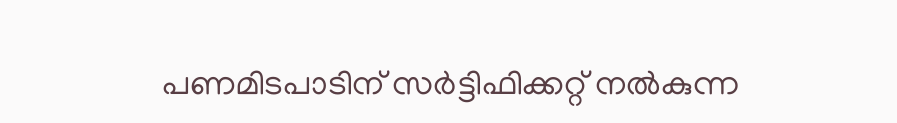പണമിടപാടിന് സർട്ടിഫിക്കറ്റ് നൽകുന്ന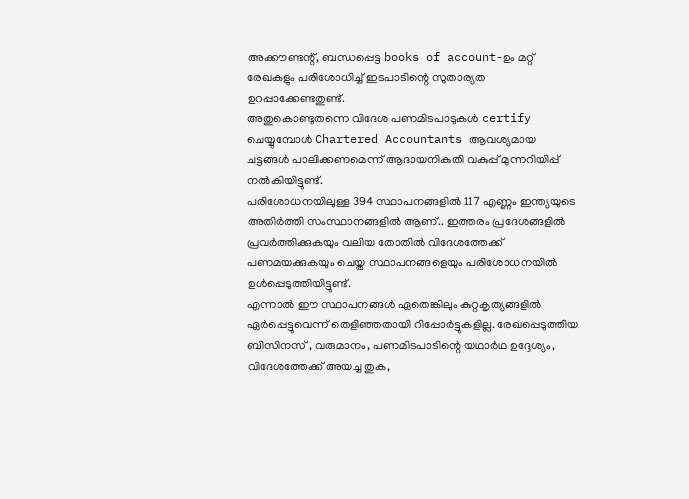അക്കൗണ്ടന്റ്, ബന്ധപ്പെട്ട books of account-ഉം മറ്റ് രേഖകളും പരിശോധിച്ച് ഇടപാടിന്റെ സുതാര്യത ഉറപ്പാക്കേണ്ടതുണ്ട്.
അതുകൊണ്ടുതന്നെ വിദേശ പണമിടപാടുകൾ certify ചെയ്യുമ്പോൾ Chartered Accountants ആവശ്യമായ ചട്ടങ്ങൾ പാലിക്കണമെന്ന് ആദായനികുതി വകുപ്പ് മുന്നറിയിപ്പ് നൽകിയിട്ടുണ്ട്.
പരിശോധനയിലുള്ള 394 സ്ഥാപനങ്ങളിൽ 117 എണ്ണം ഇന്ത്യയുടെ അതിർത്തി സംസ്ഥാനങ്ങളിൽ ആണ്.. ഇത്തരം പ്രദേശങ്ങളിൽ പ്രവർത്തിക്കുകയും വലിയ തോതിൽ വിദേശത്തേക്ക് പണമയക്കുകയും ചെയ്ത സ്ഥാപനങ്ങളെയും പരിശോധനയിൽ ഉൾപ്പെടുത്തിയിട്ടുണ്ട്.
എന്നാൽ ഈ സ്ഥാപനങ്ങൾ ഏതെങ്കിലും കുറ്റകൃത്യങ്ങളിൽ ഏർപ്പെട്ടുവെന്ന് തെളിഞ്ഞതായി റിപ്പോർട്ടുകളില്ല. രേഖപ്പെടുത്തിയ ബിസിനസ് , വരുമാനം, പണമിടപാടിന്റെ യഥാർഥ ഉദ്ദേശ്യം, വിദേശത്തേക്ക് അയച്ച തുക,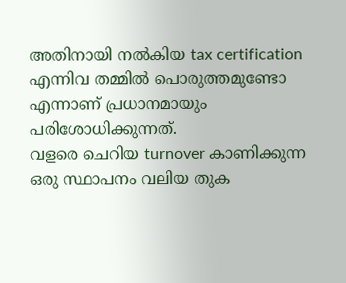അതിനായി നൽകിയ tax certification എന്നിവ തമ്മിൽ പൊരുത്തമുണ്ടോ എന്നാണ് പ്രധാനമായും പരിശോധിക്കുന്നത്.
വളരെ ചെറിയ turnover കാണിക്കുന്ന ഒരു സ്ഥാപനം വലിയ തുക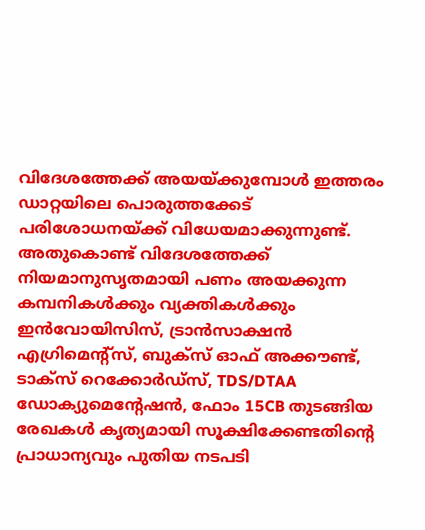വിദേശത്തേക്ക് അയയ്ക്കുമ്പോൾ ഇത്തരം ഡാറ്റയിലെ പൊരുത്തക്കേട് പരിശോധനയ്ക്ക് വിധേയമാക്കുന്നുണ്ട്. അതുകൊണ്ട് വിദേശത്തേക്ക് നിയമാനുസൃതമായി പണം അയക്കുന്ന കമ്പനികൾക്കും വ്യക്തികൾക്കും ഇൻവോയിസിസ്, ട്രാൻസാക്ഷൻ എഗ്രിമെന്റ്സ്, ബുക്സ് ഓഫ് അക്കൗണ്ട്, ടാക്സ് റെക്കോർഡ്സ്, TDS/DTAA ഡോക്യുമെന്റേഷൻ, ഫോം 15CB തുടങ്ങിയ രേഖകൾ കൃത്യമായി സൂക്ഷിക്കേണ്ടതിന്റെ പ്രാധാന്യവും പുതിയ നടപടി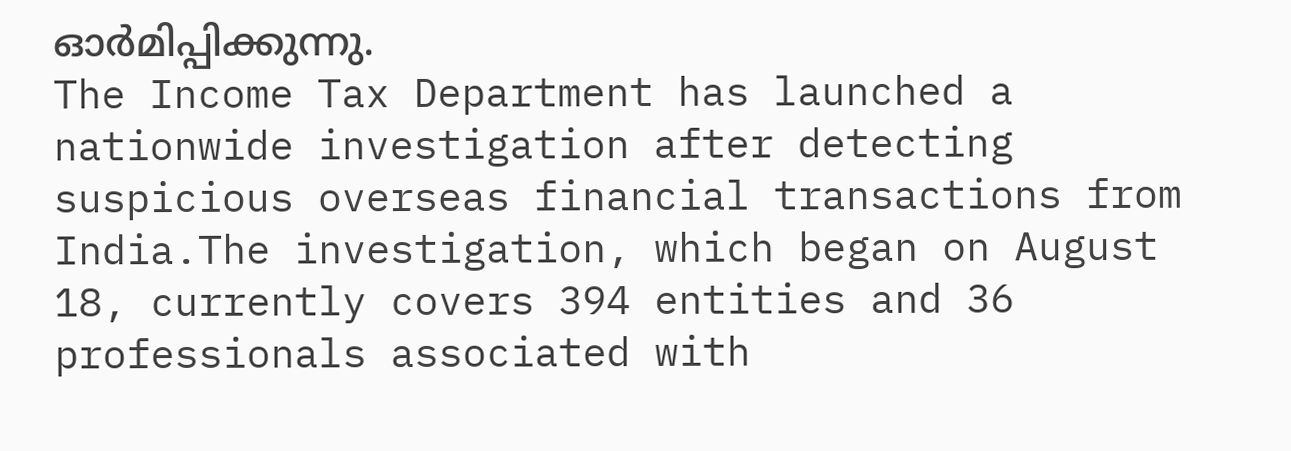ഓർമിപ്പിക്കുന്നു.
The Income Tax Department has launched a nationwide investigation after detecting suspicious overseas financial transactions from India.The investigation, which began on August 18, currently covers 394 entities and 36 professionals associated with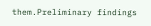them.Preliminary findings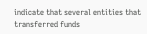indicate that several entities that transferred funds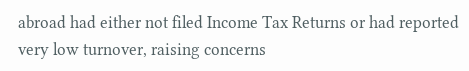abroad had either not filed Income Tax Returns or had reported very low turnover, raising concerns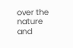over the nature and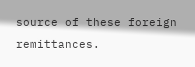source of these foreign remittances.